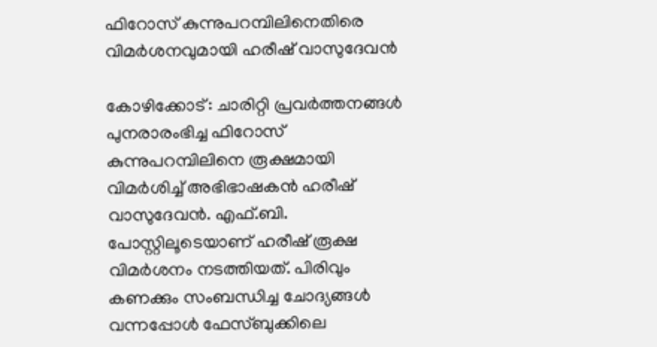ഫിറോസ് കുന്നുപറമ്പിലിനെതിരെ വിമർശനവുമായി ഹരീഷ് വാസുദേവൻ

കോഴിക്കോട്: ചാരിറ്റി പ്രവർത്തനങ്ങൾ പുനരാരംഭിച്ച ഫിറോസ് കുന്നുപറമ്പിലിനെ രൂക്ഷമായി വിമർശിച്ച് അഭിഭാഷകൻ ഹരീഷ് വാസുദേവൻ. എഫ്.ബി. പോസ്റ്റിലൂടെയാണ് ഹരീഷ് രൂക്ഷ വിമർശനം നടത്തിയത്. പിരിവും കണക്കും സംബന്ധിച്ച ചോദ്യങ്ങൾ വന്നപ്പോൾ ഫേസ്ബുക്കിലെ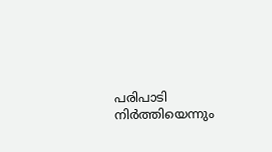പരിപാടി നിർത്തിയെന്നും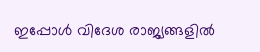ഇപ്പോൾ വിദേശ രാജ്യങ്ങളിൽ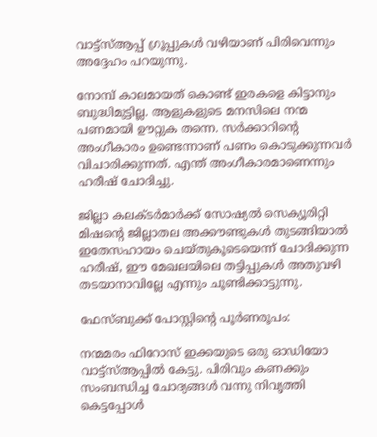വാട്ട്സ്ആപ്പ് ഗ്രൂപ്പുകൾ വഴിയാണ് പിരിവെന്നും അദ്ദേഹം പറയുന്നു.

നോമ്പ് കാലമായത് കൊണ്ട് ഇരകളെ കിട്ടാനും ബുദ്ധിമുട്ടില്ല. ആളുകളുടെ മനസിലെ നന്മ പണമായി ഊറ്റുക തന്നെ. സർക്കാറിന്‍റെ അംഗീകാരം ഉണ്ടെന്നാണ് പണം കൊടുക്കുന്നവർ വിചാരിക്കുന്നത്. എന്ത് അംഗീകാരമാണെന്നും ഹരീഷ് ചോദിച്ചു.

ജില്ലാ കലക്ടർമാർക്ക് സോഷ്യൽ സെക്യൂരിറ്റി മിഷന്‍റെ ജില്ലാതല അക്കൗണ്ടുകൾ തുടങ്ങിയാൽ ഇതേസഹായം ചെയ്തുകൂടെയെന്ന് ചോദിക്കുന്ന ഹരീഷ്, ഈ മേഖലയിലെ തട്ടിപ്പുകൾ അതുവഴി തടയാനാവില്ലേ എന്നും ചൂണ്ടിക്കാട്ടുന്നു.

ഫേസ്ബുക്ക് പോസ്റ്റിന്‍റെ പൂർണരൂപം:

നന്മമരം ഫിറോസ് ഇക്കയുടെ ഒരു ഓഡിയോ വാട്ട്സ്ആപ്പിൽ കേട്ടു. പിരിവും കണക്കും സംബന്ധിച്ച ചോദ്യങ്ങൾ വന്നു നിവൃത്തി കെട്ടപ്പോൾ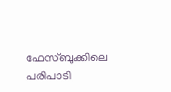ഫേസ്ബുക്കിലെ പരിപാടി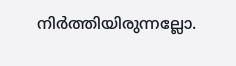നിർത്തിയിരുന്നല്ലോ.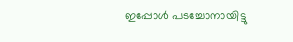ഇപ്പോൾ പടച്ചോനായിട്ടു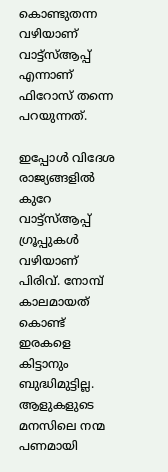കൊണ്ടുതന്ന വഴിയാണ് വാട്ട്സ്ആപ്പ് എന്നാണ് ഫിറോസ് തന്നെ പറയുന്നത്.

ഇപ്പോൾ വിദേശ രാജ്യങ്ങളിൽ കുറേ വാട്ട്സ്ആപ്പ് ഗ്രൂപ്പുകൾ വഴിയാണ് പിരിവ്. നോമ്പ് കാലമായത് കൊണ്ട് ഇരകളെ കിട്ടാനും ബുദ്ധിമുട്ടില്ല. ആളുകളുടെ മനസിലെ നന്മ പണമായി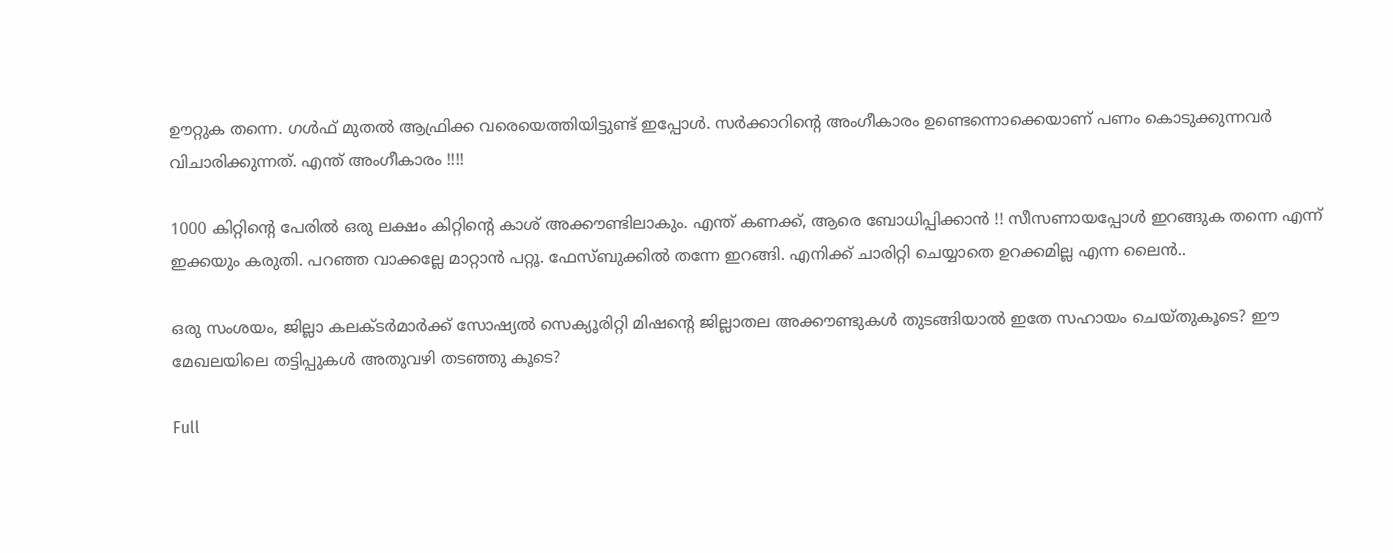ഊറ്റുക തന്നെ. ഗൾഫ് മുതൽ ആഫ്രിക്ക വരെയെത്തിയിട്ടുണ്ട് ഇപ്പോൾ. സർക്കാറിന്‍റെ അംഗീകാരം ഉണ്ടെന്നൊക്കെയാണ് പണം കൊടുക്കുന്നവർ വിചാരിക്കുന്നത്. എന്ത് അംഗീകാരം !!!!

1000 കിറ്റിന്‍റെ പേരിൽ ഒരു ലക്ഷം കിറ്റിന്‍റെ കാശ് അക്കൗണ്ടിലാകും. എന്ത് കണക്ക്, ആരെ ബോധിപ്പിക്കാൻ !! സീസണായപ്പോൾ ഇറങ്ങുക തന്നെ എന്ന് ഇക്കയും കരുതി. പറഞ്ഞ വാക്കല്ലേ മാറ്റാൻ പറ്റൂ. ഫേസ്‌ബുക്കിൽ തന്നേ ഇറങ്ങി. എനിക്ക് ചാരിറ്റി ചെയ്യാതെ ഉറക്കമില്ല എന്ന ലൈൻ..

ഒരു സംശയം, ജില്ലാ കലക്ടർമാർക്ക് സോഷ്യൽ സെക്യൂരിറ്റി മിഷന്‍റെ ജില്ലാതല അക്കൗണ്ടുകൾ തുടങ്ങിയാൽ ഇതേ സഹായം ചെയ്തുകൂടെ? ഈ മേഖലയിലെ തട്ടിപ്പുകൾ അതുവഴി തടഞ്ഞു കൂടെ?

Full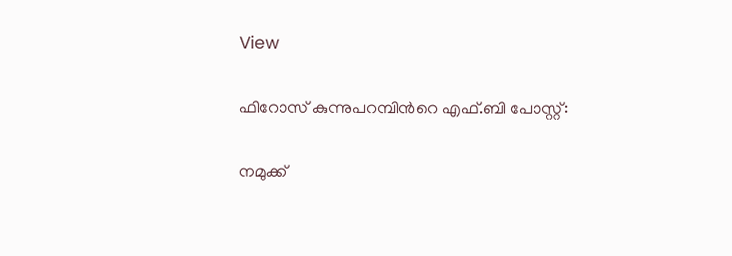View

ഫിറോസ് കുന്നുപറമ്പിന്‍റെ എഫ്.ബി പോസ്റ്റ്:

നമുക്ക്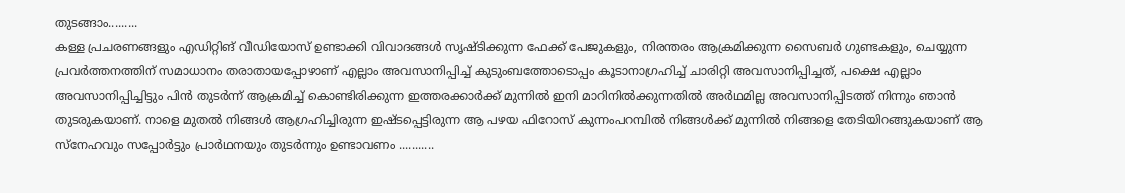തുടങ്ങാം.........
കള്ള പ്രചരണങ്ങളും എഡിറ്റിങ് വീഡിയോസ് ഉണ്ടാക്കി വിവാദങ്ങൾ സൃഷ്ടിക്കുന്ന ഫേക്ക് പേജുകളും, നിരന്തരം ആക്രമിക്കുന്ന സൈബർ ഗുണ്ടകളും, ചെയ്യുന്ന പ്രവർത്തനത്തിന് സമാധാനം തരാതായപ്പോഴാണ് എല്ലാം അവസാനിപ്പിച്ച് കുടുംബത്തോടൊപ്പം കൂടാനാഗ്രഹിച്ച് ചാരിറ്റി അവസാനിപ്പിച്ചത്, പക്ഷെ എല്ലാം അവസാനിപ്പിച്ചിട്ടും പിൻ തുടർന്ന് ആക്രമിച്ച് കൊണ്ടിരിക്കുന്ന ഇത്തരക്കാർക്ക് മുന്നിൽ ഇനി മാറിനിൽക്കുന്നതിൽ അർഥമില്ല അവസാനിപ്പിടത്ത് നിന്നും ഞാൻ തുടരുകയാണ്. നാളെ മുതൽ നിങ്ങൾ ആഗ്രഹിച്ചിരുന്ന ഇഷ്ടപ്പെട്ടിരുന്ന ആ പഴയ ഫിറോസ് കുന്നംപറമ്പിൽ നിങ്ങൾക്ക് മുന്നിൽ നിങ്ങളെ തേടിയിറങ്ങുകയാണ് ആ സ്നേഹവും സപ്പോർട്ടും പ്രാർഥനയും തുടർന്നും ഉണ്ടാവണം ...........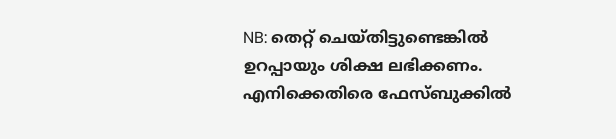NB: തെറ്റ് ചെയ്തിട്ടുണ്ടെങ്കിൽ ഉറപ്പായും ശിക്ഷ ലഭിക്കണം. എനിക്കെതിരെ ഫേസ്ബുക്കിൽ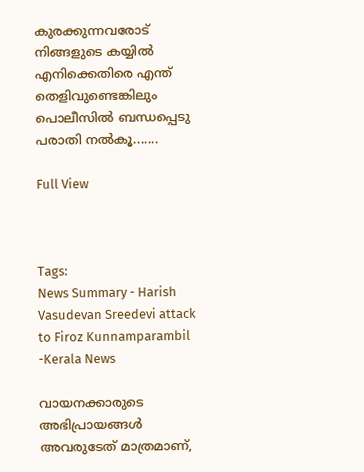കുരക്കുന്നവരോട് നിങ്ങളുടെ കയ്യിൽ എനിക്കെതിരെ എന്ത് തെളിവുണ്ടെങ്കിലും പൊലീസിൽ ബന്ധപ്പെടു പരാതി നൽകൂ.......

Full View



Tags:
News Summary - Harish Vasudevan Sreedevi attack to Firoz Kunnamparambil -Kerala News

വായനക്കാരുടെ അഭിപ്രായങ്ങള്‍ അവരുടേത് മാത്രമാണ്,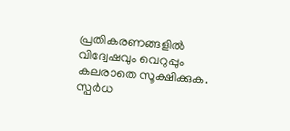പ്രതികരണങ്ങളിൽ വിദ്വേഷവും വെറുപ്പും കലരാതെ സൂക്ഷിക്കുക. സ്പർധ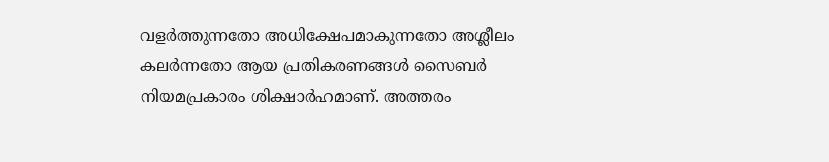വളർത്തുന്നതോ അധിക്ഷേപമാകുന്നതോ അശ്ലീലം കലർന്നതോ ആയ പ്രതികരണങ്ങൾ സൈബർ നിയമപ്രകാരം ശിക്ഷാർഹമാണ്. അത്തരം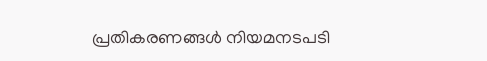പ്രതികരണങ്ങൾ നിയമനടപടി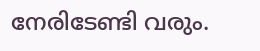നേരിടേണ്ടി വരും.